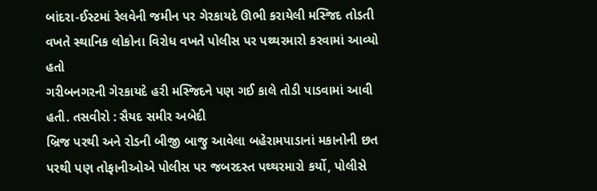બાંદરા-ઈસ્ટમાં રેલવેની જમીન પર ગેરકાયદે ઊભી કરાયેલી મસ્જિદ તોડતી વખતે સ્થાનિક લોકોના વિરોધ વખતે પોલીસ પર પથ્થરમારો કરવામાં આવ્યો હતો
ગરીબનગરની ગેરકાયદે હરી મસ્જિદને પણ ગઈ કાલે તોડી પાડવામાં આવી હતી. તસવીરો : સૈયદ સમીર અબેદી
બ્રિજ પરથી અને રોડની બીજી બાજુ આવેલા બહેરામપાડાનાં મકાનોની છત પરથી પણ તોફાનીઓએ પોલીસ પર જબરદસ્ત પથ્થરમારો કર્યો, પોલીસે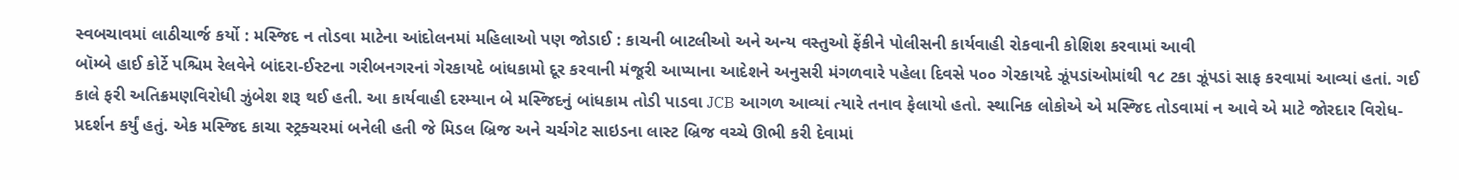સ્વબચાવમાં લાઠીચાર્જ કર્યો : મસ્જિદ ન તોડવા માટેના આંદોલનમાં મહિલાઓ પણ જોડાઈ : કાચની બાટલીઓ અને અન્ય વસ્તુઓ ફેંકીને પોલીસની કાર્યવાહી રોકવાની કોશિશ કરવામાં આવી
બૉમ્બે હાઈ કોર્ટે પશ્ચિમ રેલવેને બાંદરા-ઈસ્ટના ગરીબનગરનાં ગેરકાયદે બાંધકામો દૂર કરવાની મંજૂરી આપ્યાના આદેશને અનુસરી મંગળવારે પહેલા દિવસે ૫૦૦ ગેરકાયદે ઝૂંપડાંઓમાંથી ૧૮ ટકા ઝૂંપડાં સાફ કરવામાં આવ્યાં હતાં. ગઈ કાલે ફરી અતિક્રમણવિરોધી ઝુંબેશ શરૂ થઈ હતી. આ કાર્યવાહી દરમ્યાન બે મસ્જિદનું બાંધકામ તોડી પાડવા JCB આગળ આવ્યાં ત્યારે તનાવ ફેલાયો હતો. સ્થાનિક લોકોએ એ મસ્જિદ તોડવામાં ન આવે એ માટે જોરદાર વિરોધ-પ્રદર્શન કર્યું હતું. એક મસ્જિદ કાચા સ્ટ્રક્ચરમાં બનેલી હતી જે મિડલ બ્રિજ અને ચર્ચગેટ સાઇડના લાસ્ટ બ્રિજ વચ્ચે ઊભી કરી દેવામાં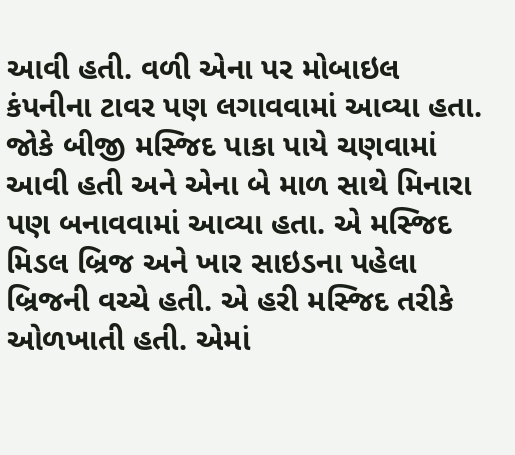આવી હતી. વળી એના પર મોબાઇલ કંપનીના ટાવર પણ લગાવવામાં આવ્યા હતા. જોકે બીજી મસ્જિદ પાકા પાયે ચણવામાં આવી હતી અને એના બે માળ સાથે મિનારા પણ બનાવવામાં આવ્યા હતા. એ મસ્જિદ મિડલ બ્રિજ અને ખાર સાઇડના પહેલા બ્રિજની વચ્ચે હતી. એ હરી મસ્જિદ તરીકે ઓળખાતી હતી. એમાં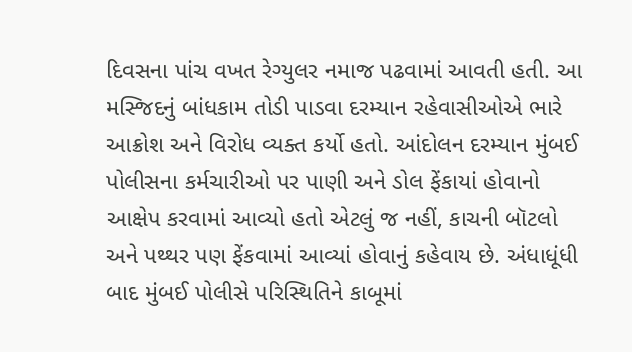દિવસના પાંચ વખત રેગ્યુલર નમાજ પઢવામાં આવતી હતી. આ મસ્જિદનું બાંધકામ તોડી પાડવા દરમ્યાન રહેવાસીઓએ ભારે આક્રોશ અને વિરોધ વ્યક્ત કર્યો હતો. આંદોલન દરમ્યાન મુંબઈ પોલીસના કર્મચારીઓ પર પાણી અને ડોલ ફેંકાયાં હોવાનો આક્ષેપ કરવામાં આવ્યો હતો એટલું જ નહીં, કાચની બૉટલો અને પથ્થર પણ ફેંકવામાં આવ્યાં હોવાનું કહેવાય છે. અંધાધૂંધી બાદ મુંબઈ પોલીસે પરિસ્થિતિને કાબૂમાં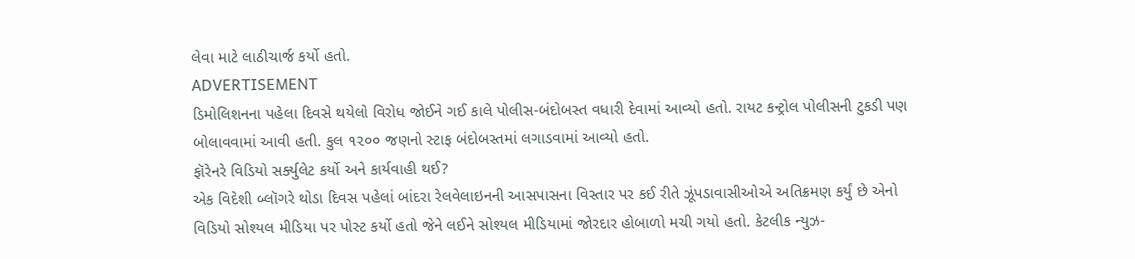લેવા માટે લાઠીચાર્જ કર્યો હતો.
ADVERTISEMENT
ડિમોલિશનના પહેલા દિવસે થયેલો વિરોધ જોઈને ગઈ કાલે પોલીસ-બંદોબસ્ત વધારી દેવામાં આવ્યો હતો. રાયટ કન્ટ્રોલ પોલીસની ટુકડી પણ બોલાવવામાં આવી હતી. કુલ ૧૨૦૦ જણનો સ્ટાફ બંદોબસ્તમાં લગાડવામાં આવ્યો હતો.
ફૉરેનરે વિડિયો સર્ક્યુલેટ કર્યો અને કાર્યવાહી થઈ?
એક વિદેશી બ્લૉગરે થોડા દિવસ પહેલાં બાંદરા રેલવેલાઇનની આસપાસના વિસ્તાર પર કઈ રીતે ઝૂંપડાવાસીઓએ અતિક્રમણ કર્યું છે એનો વિડિયો સોશ્યલ મીડિયા પર પોસ્ટ કર્યો હતો જેને લઈને સોશ્યલ મીડિયામાં જોરદાર હોબાળો મચી ગયો હતો. કેટલીક ન્યુઝ-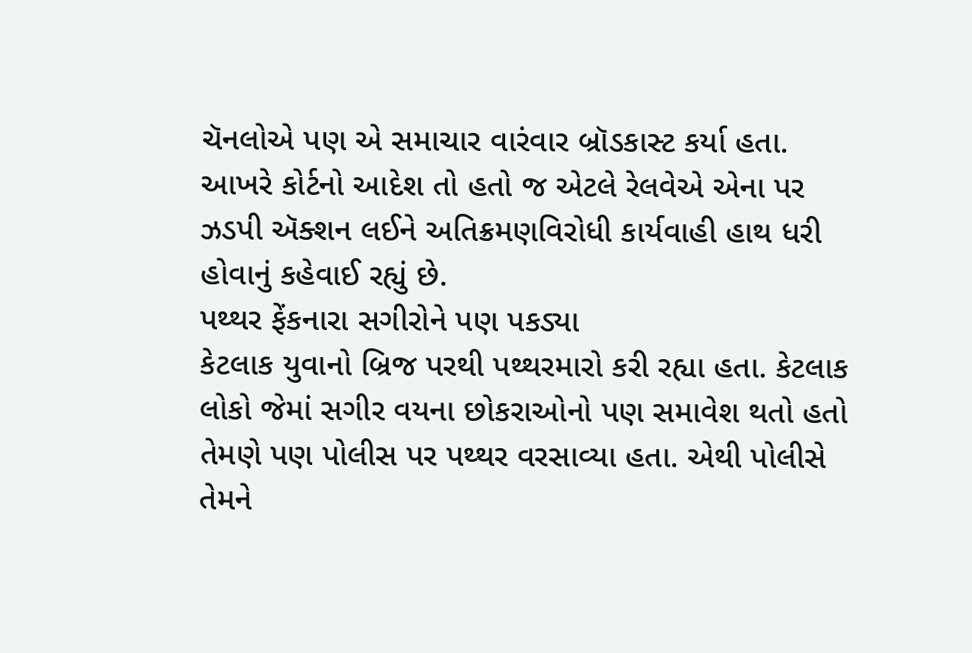ચૅનલોએ પણ એ સમાચાર વારંવાર બ્રૉડકાસ્ટ કર્યા હતા. આખરે કોર્ટનો આદેશ તો હતો જ એટલે રેલવેએ એના પર ઝડપી ઍક્શન લઈને અતિક્રમણવિરોધી કાર્યવાહી હાથ ધરી હોવાનું કહેવાઈ રહ્યું છે.
પથ્થર ફેંકનારા સગીરોને પણ પકડ્યા
કેટલાક યુવાનો બ્રિજ પરથી પથ્થરમારો કરી રહ્યા હતા. કેટલાક લોકો જેમાં સગીર વયના છોકરાઓનો પણ સમાવેશ થતો હતો તેમણે પણ પોલીસ પર પથ્થર વરસાવ્યા હતા. એથી પોલીસે તેમને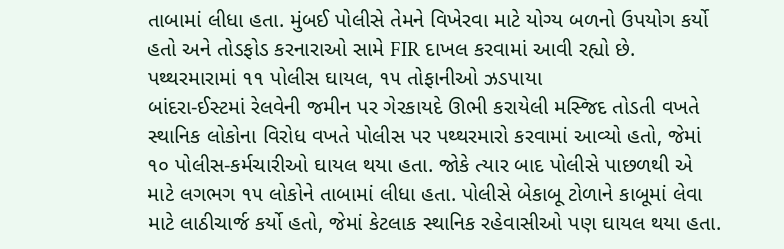તાબામાં લીધા હતા. મુંબઈ પોલીસે તેમને વિખેરવા માટે યોગ્ય બળનો ઉપયોગ કર્યો હતો અને તોડફોડ કરનારાઓ સામે FIR દાખલ કરવામાં આવી રહ્યો છે.
પથ્થરમારામાં ૧૧ પોલીસ ઘાયલ, ૧૫ તોફાનીઓ ઝડપાયા
બાંદરા-ઈસ્ટમાં રેલવેની જમીન પર ગેરકાયદે ઊભી કરાયેલી મસ્જિદ તોડતી વખતે સ્થાનિક લોકોના વિરોધ વખતે પોલીસ પર પથ્થરમારો કરવામાં આવ્યો હતો, જેમાં ૧૦ પોલીસ-કર્મચારીઓ ઘાયલ થયા હતા. જોકે ત્યાર બાદ પોલીસે પાછળથી એ માટે લગભગ ૧૫ લોકોને તાબામાં લીધા હતા. પોલીસે બેકાબૂ ટોળાને કાબૂમાં લેવા માટે લાઠીચાર્જ કર્યો હતો, જેમાં કેટલાક સ્થાનિક રહેવાસીઓ પણ ઘાયલ થયા હતા.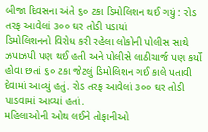બીજા દિવસના અંતે ૬૦ ટકા ડિમોલિશન થઈ ગયું : રોડ તરફ આવેલાં ૩૦૦ ઘર તોડી પડાયાં
ડિમોલિશનનો વિરોધ કરી રહેલા લોકોની પોલીસ સાથે ઝપાઝપી પણ થઈ હતી અને પોલીસે લાઠીચાર્જ પણ કર્યો હોવા છતાં ૬૦ ટકા જેટલું ડિમોલિશન ગઈ કાલે પતાવી દેવામાં આવ્યું હતું. રોડ તરફ આવેલાં ૩૦૦ ઘર તોડી પાડવામાં આવ્યાં હતાં.
મહિલાઓની ઓથ લઈને તોફાનીઓ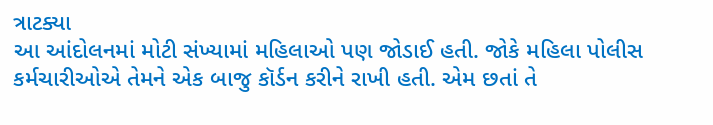ત્રાટક્યા
આ આંદોલનમાં મોટી સંખ્યામાં મહિલાઓ પણ જોડાઈ હતી. જોકે મહિલા પોલીસ કર્મચારીઓએ તેમને એક બાજુ કૉર્ડન કરીને રાખી હતી. એમ છતાં તે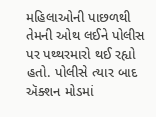મહિલાઓની પાછળથી તેમની ઓથ લઈને પોલીસ પર પથ્થરમારો થઈ રહ્યો હતો. પોલીસે ત્યાર બાદ ઍક્શન મોડમાં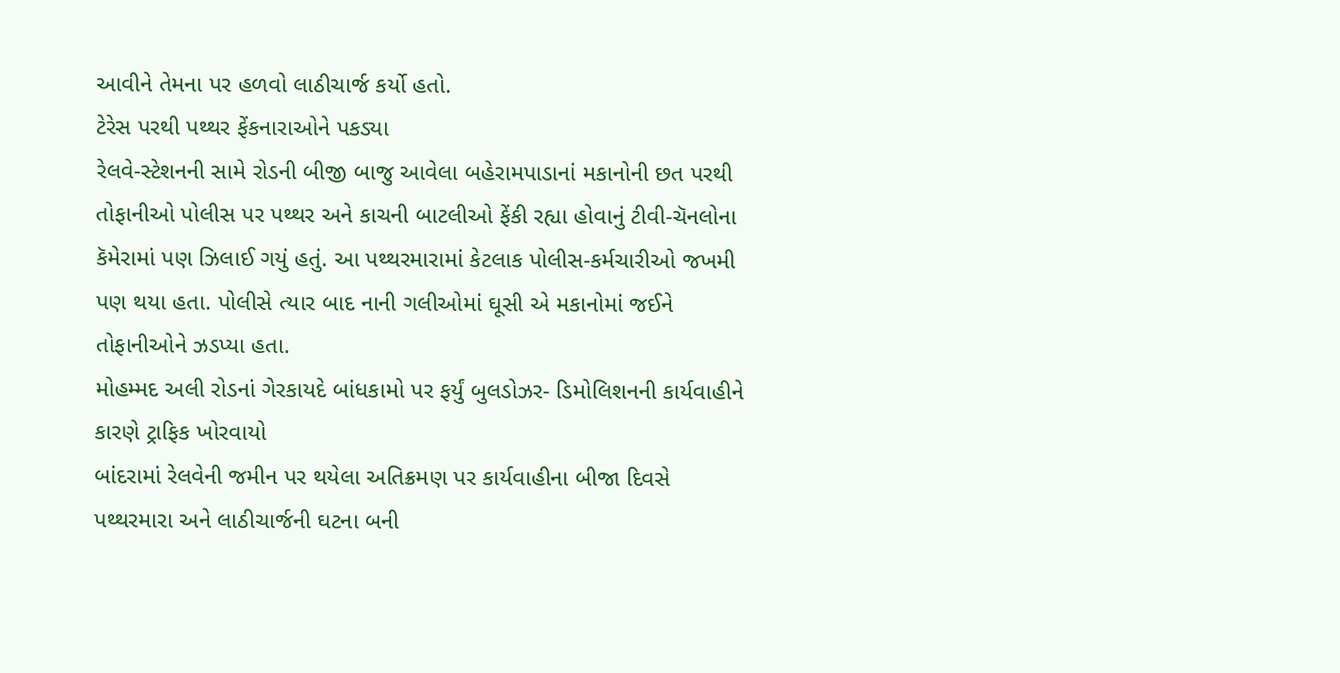આવીને તેમના પર હળવો લાઠીચાર્જ કર્યો હતો.
ટેરેસ પરથી પથ્થર ફેંકનારાઓને પકડ્યા
રેલવે-સ્ટેશનની સામે રોડની બીજી બાજુ આવેલા બહેરામપાડાનાં મકાનોની છત પરથી તોફાનીઓ પોલીસ પર પથ્થર અને કાચની બાટલીઓ ફેંકી રહ્યા હોવાનું ટીવી-ચૅનલોના કૅમેરામાં પણ ઝિલાઈ ગયું હતું. આ પથ્થરમારામાં કેટલાક પોલીસ-કર્મચારીઓ જખમી પણ થયા હતા. પોલીસે ત્યાર બાદ નાની ગલીઓમાં ઘૂસી એ મકાનોમાં જઈને તોફાનીઓને ઝડપ્યા હતા.
મોહમ્મદ અલી રોડનાં ગેરકાયદે બાંધકામો પર ફર્યું બુલડોઝર- ડિમોલિશનની કાર્યવાહીને કારણે ટ્રાફિક ખોરવાયો
બાંદરામાં રેલવેની જમીન પર થયેલા અતિક્રમણ પર કાર્યવાહીના બીજા દિવસે પથ્થરમારા અને લાઠીચાર્જની ઘટના બની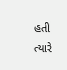હતી ત્યારે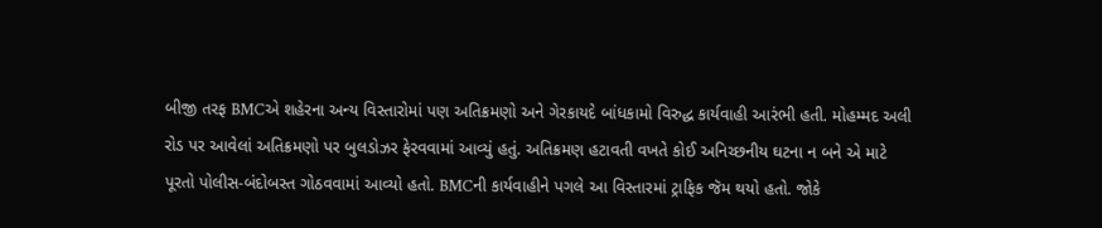બીજી તરફ BMCએ શહેરના અન્ય વિસ્તારોમાં પણ અતિક્રમણો અને ગેરકાયદે બાંધકામો વિરુદ્ધ કાર્યવાહી આરંભી હતી. મોહમ્મદ અલી રોડ પર આવેલાં અતિક્રમણો પર બુલડોઝર ફેરવવામાં આવ્યું હતું. અતિક્રમણ હટાવતી વખતે કોઈ અનિચ્છનીય ઘટના ન બને એ માટે પૂરતો પોલીસ-બંદોબસ્ત ગોઠવવામાં આવ્યો હતો. BMCની કાર્યવાહીને પગલે આ વિસ્તારમાં ટ્રાફિક જૅમ થયો હતો. જોકે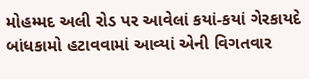મોહમ્મદ અલી રોડ પર આવેલાં કયાં-કયાં ગેરકાયદે બાંધકામો હટાવવામાં આવ્યાં એની વિગતવાર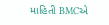માહિતી BMCએ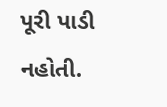પૂરી પાડી નહોતી.